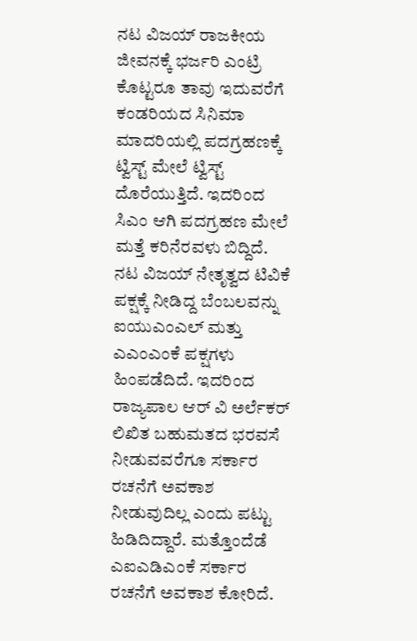ನಟ ವಿಜಯ್ ರಾಜಕೀಯ ಜೀವನಕ್ಕೆ ಭರ್ಜರಿ ಎಂಟ್ರಿ ಕೊಟ್ಟರೂ ತಾವು ಇದುವರೆಗೆ ಕಂಡರಿಯದ ಸಿನಿಮಾ ಮಾದರಿಯಲ್ಲಿ ಪದಗ್ರಹಣಕ್ಕೆ ಟ್ವಿಸ್ಟ್ ಮೇಲೆ ಟ್ವಿಸ್ಟ್ ದೊರೆಯುತ್ತಿದೆ. ಇದರಿಂದ ಸಿಎಂ ಆಗಿ ಪದಗ್ರಹಣ ಮೇಲೆ ಮತ್ತೆ ಕರಿನೆರವಳು ಬಿದ್ದಿದೆ.
ನಟ ವಿಜಯ್ ನೇತೃತ್ವದ ಟಿವಿಕೆ ಪಕ್ಷಕ್ಕೆ ನೀಡಿದ್ದ ಬೆಂಬಲವನ್ನು ಐಯುಎಂಎಲ್ ಮತ್ತು ಎಎಂಎಂಕೆ ಪಕ್ಷಗಳು ಹಿಂಪಡೆದಿದೆ. ಇದರಿಂದ ರಾಜ್ಯಪಾಲ ಆರ್ ವಿ ಅರ್ಲೆಕರ್ ಲಿಖಿತ ಬಹುಮತದ ಭರವಸೆ ನೀಡುವವರೆಗೂ ಸರ್ಕಾರ ರಚನೆಗೆ ಅವಕಾಶ ನೀಡುವುದಿಲ್ಲ ಎಂದು ಪಟ್ಟು ಹಿಡಿದಿದ್ದಾರೆ. ಮತ್ತೊಂದೆಡೆ ಎಐಎಡಿಎಂಕೆ ಸರ್ಕಾರ ರಚನೆಗೆ ಅವಕಾಶ ಕೋರಿದೆ.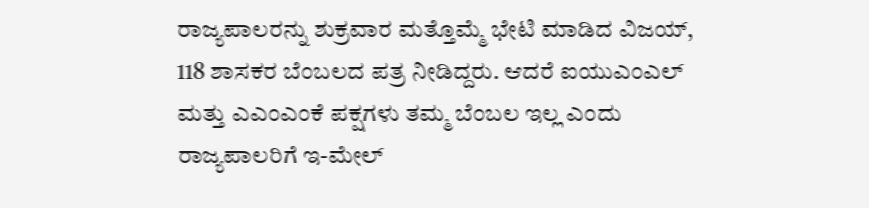ರಾಜ್ಯಪಾಲರನ್ನು ಶುಕ್ರವಾರ ಮತ್ತೊಮ್ಮೆ ಭೇಟಿ ಮಾಡಿದ ವಿಜಯ್, 118 ಶಾಸಕರ ಬೆಂಬಲದ ಪತ್ರ ನೀಡಿದ್ದರು. ಆದರೆ ಐಯುಎಂಎಲ್ ಮತ್ತು ಎಎಂಎಂಕೆ ಪಕ್ಷಗಳು ತಮ್ಮ ಬೆಂಬಲ ಇಲ್ಲ ಎಂದು ರಾಜ್ಯಪಾಲರಿಗೆ ಇ-ಮೇಲ್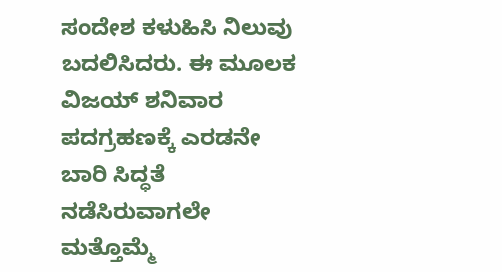ಸಂದೇಶ ಕಳುಹಿಸಿ ನಿಲುವು ಬದಲಿಸಿದರು. ಈ ಮೂಲಕ ವಿಜಯ್ ಶನಿವಾರ ಪದಗ್ರಹಣಕ್ಕೆ ಎರಡನೇ ಬಾರಿ ಸಿದ್ಧತೆ ನಡೆಸಿರುವಾಗಲೇ ಮತ್ತೊಮ್ಮೆ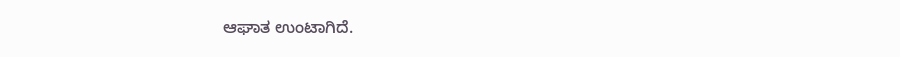ಆಘಾತ ಉಂಟಾಗಿದೆ.